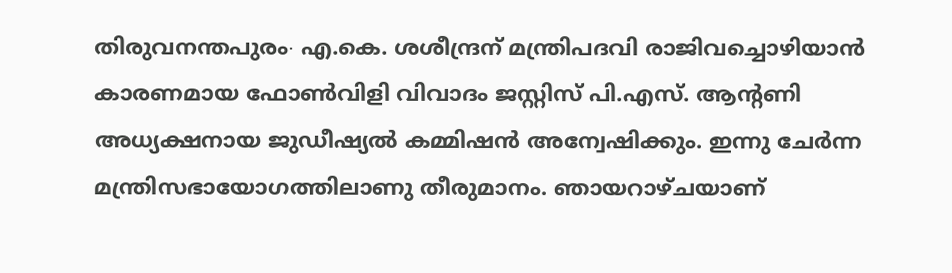തിരുവനന്തപുരം∙ എ.കെ. ശശീന്ദ്രന് മന്ത്രിപദവി രാജിവച്ചൊഴിയാൻ കാരണമായ ഫോൺവിളി വിവാദം ജസ്റ്റിസ് പി.എസ്. ആന്റണി അധ്യക്ഷനായ ജുഡീഷ്യൽ കമ്മിഷൻ അന്വേഷിക്കും. ഇന്നു ചേർന്ന മന്ത്രിസഭായോഗത്തിലാണു തീരുമാനം. ഞായറാഴ്ചയാണ്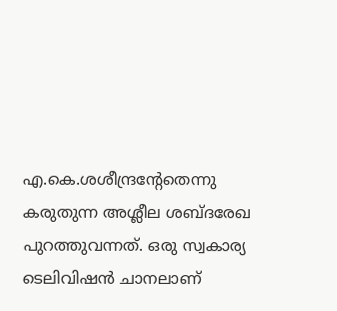എ.കെ.ശശീന്ദ്രന്റേതെന്നു കരുതുന്ന അശ്ലീല ശബ്ദരേഖ പുറത്തുവന്നത്. ഒരു സ്വകാര്യ ടെലിവിഷൻ ചാനലാണ്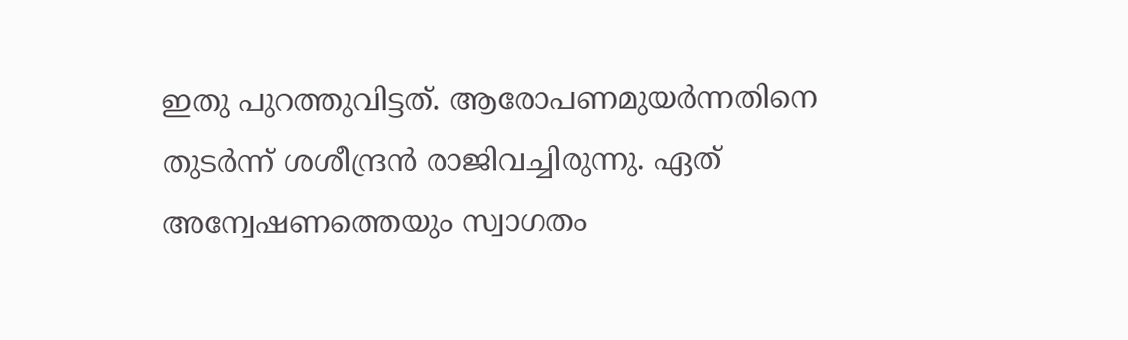ഇതു പുറത്തുവിട്ടത്. ആരോപണമുയർന്നതിനെ തുടർന്ന് ശശീന്ദ്രൻ രാജിവച്ചിരുന്നു. ഏത് അന്വേഷണത്തെയും സ്വാഗതം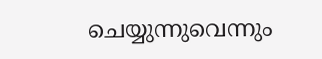ചെയ്യുന്നുവെന്നും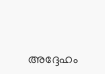അദ്ദേഹം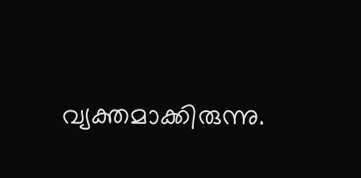വ്യക്തമാക്കിരുന്നു.